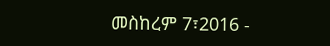መስከረም 7፣2016 -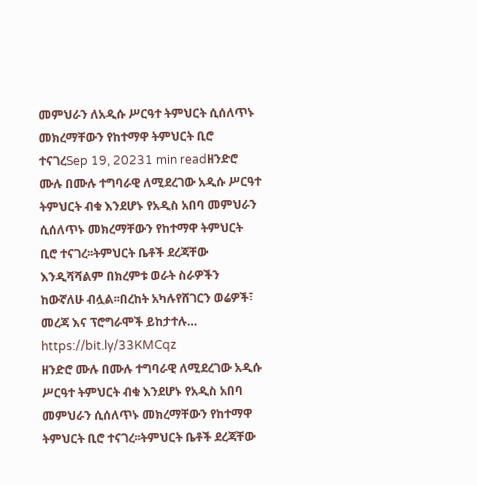መምህራን ለአዲሱ ሥርዓተ ትምህርት ሲሰለጥኑ መክረማቸውን የከተማዋ ትምህርት ቢሮ ተናገረSep 19, 20231 min readዘንድሮ ሙሉ በሙሉ ተግባራዊ ለሚደረገው አዲሱ ሥርዓተ ትምህርት ብቁ እንደሆኑ የአዲስ አበባ መምህራን ሲሰለጥኑ መክረማቸውን የከተማዋ ትምህርት ቢሮ ተናገረ፡፡ትምህርት ቤቶች ደረጃቸው እንዲሻሻልም በክረምቱ ወራት ስራዎችን ከውኛለሁ ብሏል፡፡በረከት አካሉየሸገርን ወሬዎች፣ መረጃ እና ፕሮግራሞች ይከታተሉ… https://bit.ly/33KMCqz
ዘንድሮ ሙሉ በሙሉ ተግባራዊ ለሚደረገው አዲሱ ሥርዓተ ትምህርት ብቁ እንደሆኑ የአዲስ አበባ መምህራን ሲሰለጥኑ መክረማቸውን የከተማዋ ትምህርት ቢሮ ተናገረ፡፡ትምህርት ቤቶች ደረጃቸው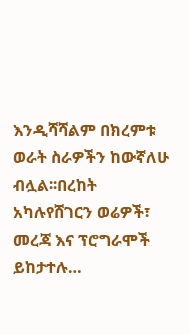እንዲሻሻልም በክረምቱ ወራት ስራዎችን ከውኛለሁ ብሏል፡፡በረከት አካሉየሸገርን ወሬዎች፣ መረጃ እና ፕሮግራሞች ይከታተሉ…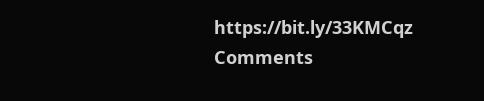https://bit.ly/33KMCqz
Comments